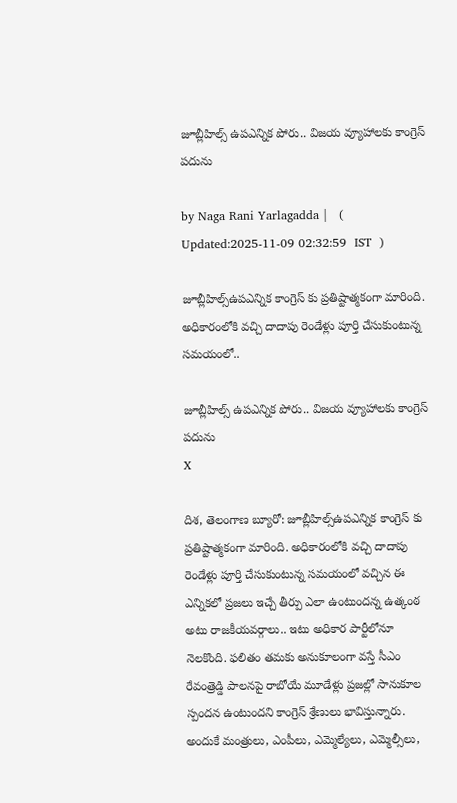జూబ్లీహిల్స్ ఉపఎన్నిక పోరు.. విజయ వ్యూహాలకు కాంగ్రెస్ పదును

by Naga Rani Yarlagadda |   (  Updated:2025-11-09 02:32:59  IST  )

జూబ్లీహిల్స్ఉపఎన్నిక కాంగ్రెస్ కు ప్రతిష్టాత్మకంగా మారింది. అధికారంలోకి వచ్చి దాదాపు రెండేళ్లు పూర్తి చేసుకుంటున్న సమయంలో..

జూబ్లీహిల్స్ ఉపఎన్నిక పోరు.. విజయ వ్యూహాలకు కాంగ్రెస్ పదును
X

దిశ, తెలంగాణ బ్యూరో: జూబ్లీహిల్స్ఉపఎన్నిక కాంగ్రెస్ కు ప్రతిష్టాత్మకంగా మారింది. అధికారంలోకి వచ్చి దాదాపు రెండేళ్లు పూర్తి చేసుకుంటున్న సమయంలో వచ్చిన ఈ ఎన్నికలో ప్రజలు ఇచ్చే తీర్పు ఎలా ఉంటుందన్న ఉత్కంఠ అటు రాజకీయవర్గాలు.. ఇటు అధికార పార్టీలోనూ నెలకొంది. ఫలితం తమకు అనుకూలంగా వస్తే సీఎం రేవంత్రెడ్డి పాలనపై రాబోయే మూడేళ్లు ప్రజల్లో సానుకూల స్పందన ఉంటుందని కాంగ్రెస్ శ్రేణులు భావిస్తున్నారు. అందుకే మంత్రులు, ఎంపీలు, ఎమ్మెల్యేలు, ఎమ్మెల్సీలు,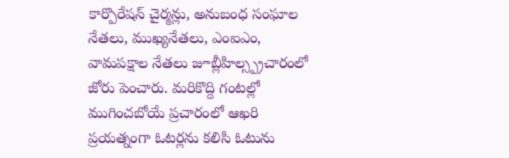కార్పొరేషన్ చైర్మన్లు, అనుబంధ సంఘాల నేతలు, ముఖ్యనేతలు, ఎంఐఎం, వామపక్షాల నేతలు జూబ్లీహిల్స్ప్రచారంలో జోరు పెంచారు. మరికొద్ది గంటల్లో ముగించబోయే ప్రచారంలో ఆఖరి ప్రయత్నంగా ఓటర్లను కలిసి ఓటును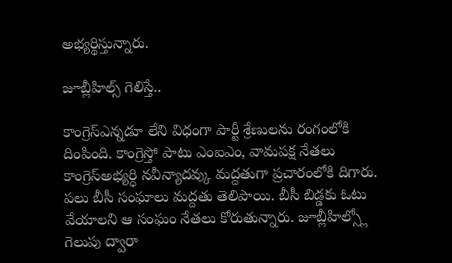అభ్యర్థిస్తున్నారు.

జూబ్లీహిల్స్ గెలిస్తే..

కాంగ్రెస్ఎన్నడూ లేని విధంగా పార్టీ శ్రేణులను రంగంలోకి దింపింది. కాంగ్రెస్తో పాటు ఎంఐఎం, వామపక్ష నేతలు కాంగ్రెస్అభ్యర్ధి నవీన్యాదవ్కు మద్దతుగా ప్రచారంలోకి దిగారు. పలు బీసీ సంఘాలు మద్దతు తెలిపాయి. బీసీ బిడ్డకు ఓటు వేయాలని ఆ సంఘం నేతలు కోరుతున్నారు. జూబ్లీహిల్స్లో గెలుపు ద్వారా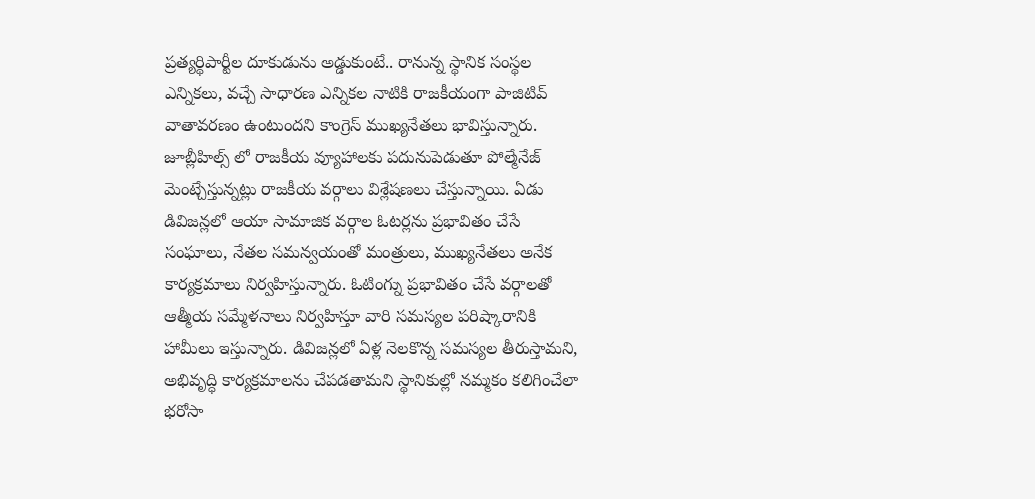ప్రత్యర్థిపార్టీల దూకుడును అడ్డుకుంటే.. రానున్న స్థానిక సంస్థల ఎన్నికలు, వచ్చే సాధారణ ఎన్నికల నాటికి రాజకీయంగా పాజిటివ్ వాతావరణం ఉంటుందని కాంగ్రెస్ ముఖ్యనేతలు భావిస్తున్నారు. జూబ్లీహిల్స్ లో రాజకీయ వ్యూహాలకు పదునుపెడుతూ పోల్మేనేజ్ మెంట్చేస్తున్నట్లు రాజకీయ వర్గాలు విశ్లేషణలు చేస్తున్నాయి. ఏడు డివిజన్లలో ఆయా సామాజిక వర్గాల ఓటర్లను ప్రభావితం చేసే సంఘాలు, నేతల సమన్వయంతో మంత్రులు, ముఖ్యనేతలు అనేక కార్యక్రమాలు నిర్వహిస్తున్నారు. ఓటింగ్ను ప్రభావితం చేసే వర్గాలతో ఆత్మీయ సమ్మేళనాలు నిర్వహిస్తూ వారి సమస్యల పరిష్కారానికి హామీలు ఇస్తున్నారు. డివిజన్లలో ఏళ్ల నెలకొన్న సమస్యల తీరుస్తామని, అభివృద్ధి కార్యక్రమాలను చేపడతామని స్థానికుల్లో నమ్మకం కలిగించేలా భరోసా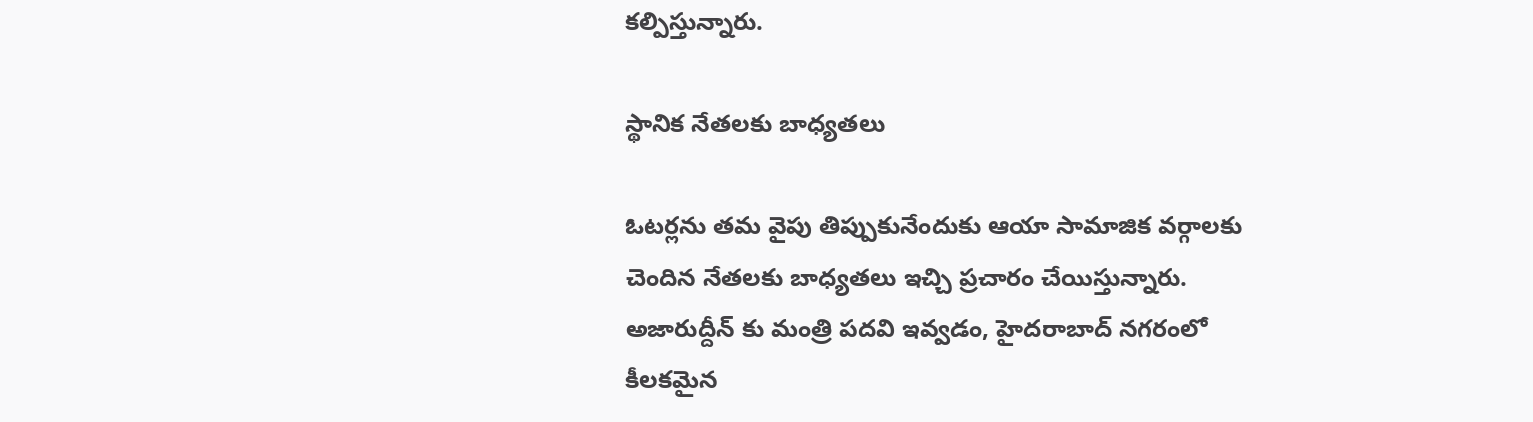కల్పిస్తున్నారు.

స్థానిక నేతలకు బాధ్యతలు

ఓటర్లను తమ వైపు తిప్పుకునేందుకు ఆయా సామాజిక వర్గాలకు చెందిన నేతలకు బాధ్యతలు ఇచ్చి ప్రచారం చేయిస్తున్నారు. అజారుద్దీన్ కు మంత్రి పదవి ఇవ్వడం, హైదరాబాద్ నగరంలో కీలకమైన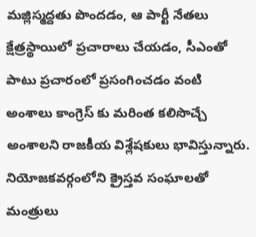మజ్లిస్మద్దతు పొందడం, ఆ పార్టీ నేతలు క్షేత్రస్థాయిలో ప్రచారాలు చేయడం, సీఎంతో పాటు ప్రచారంలో ప్రసంగించడం వంటి అంశాలు కాంగ్రెస్ కు మరింత కలిసొచ్చే అంశాలని రాజకీయ విశ్లేషకులు భావిస్తున్నారు. నియోజకవర్గంలోని క్రైస్తవ సంఘాలతో మంత్రులు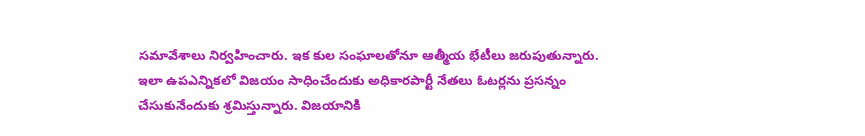సమావేశాలు నిర్వహించారు. ఇక కుల సంఘాలతోనూ ఆత్మీయ భేటీలు జరుపుతున్నారు. ఇలా ఉపఎన్నికలో విజయం సాధించేందుకు అధికారపార్టీ నేతలు ఓటర్లను ప్రసన్నం చేసుకునేందుకు శ్రమిస్తున్నారు. విజయానికి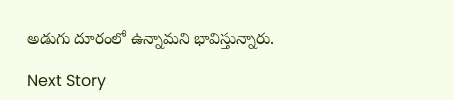అడుగు దూరంలో ఉన్నామని భావిస్తున్నారు.

Next Story